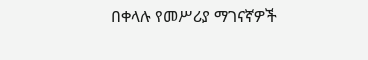በቀላሉ የመሥሪያ ማገናኛዎች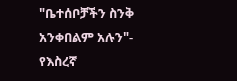"ቤተሰቦቻችን ስንቅ አንቀበልም አሉን"- የእስረኛ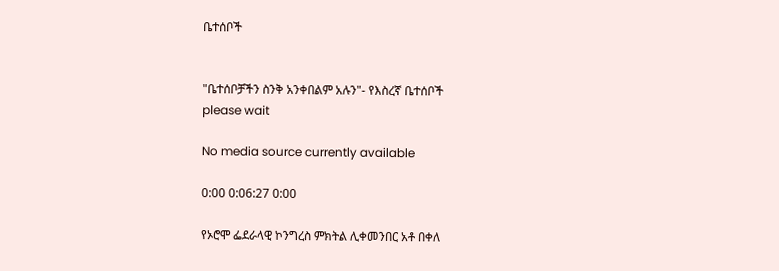ቤተሰቦች


"ቤተሰቦቻችን ስንቅ አንቀበልም አሉን"- የእስረኛ ቤተሰቦች
please wait

No media source currently available

0:00 0:06:27 0:00

የኦሮሞ ፌደራላዊ ኮንግረስ ምክትል ሊቀመንበር አቶ በቀለ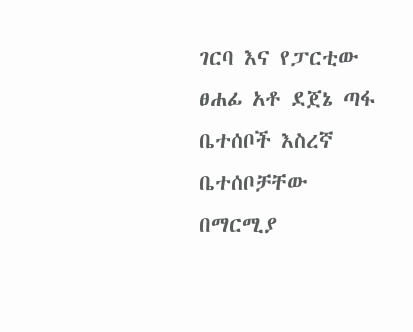ገርባ እና የፓርቲው ፀሐፊ አቶ ደጀኔ ጣፋ ቤተሰቦች እስረኛ ቤተሰቦቻቸው በማርሚያ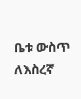ቤቱ ውስጥ ለእስረኛ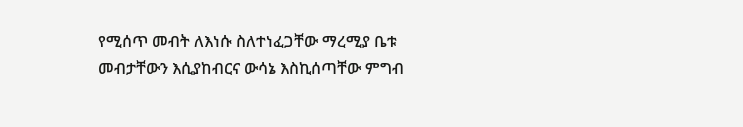የሚሰጥ መብት ለእነሱ ስለተነፈጋቸው ማረሚያ ቤቱ መብታቸውን እሲያከብርና ውሳኔ እስኪሰጣቸው ምግብ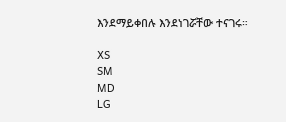እንደማይቀበሉ እንደነገሯቸው ተናገሩ።

XS
SM
MD
LG